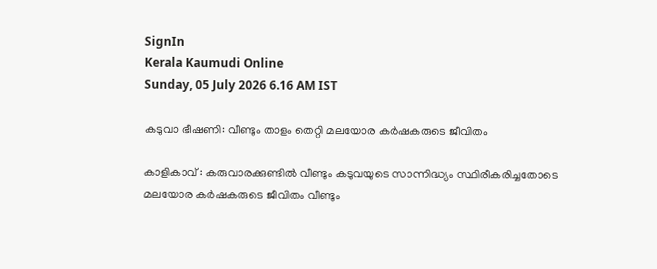SignIn
Kerala Kaumudi Online
Sunday, 05 July 2026 6.16 AM IST

കടുവാ ഭീഷണി: വീണ്ടും താളം തെറ്റി മലയോര കർഷകരുടെ ജീവിതം

കാളികാവ് : കരുവാരക്കുണ്ടിൽ വീണ്ടും കടുവയുടെ സാന്നിദ്ധ്യം സ്ഥിരീകരിച്ചതോടെ മലയോര കർഷകരുടെ ജീവിതം വീണ്ടും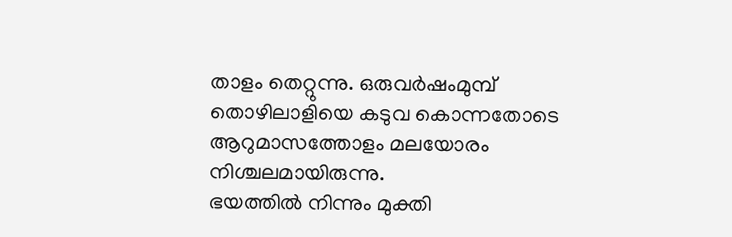താളം തെറ്റുന്നു. ഒരുവർഷംമുമ്പ് തൊഴിലാളിയെ കടുവ കൊന്നതോടെ ആറുമാസത്തോളം മലയോരം നിശ്ചലമായിരുന്നു.
ഭയത്തിൽ നിന്നും മുക്തി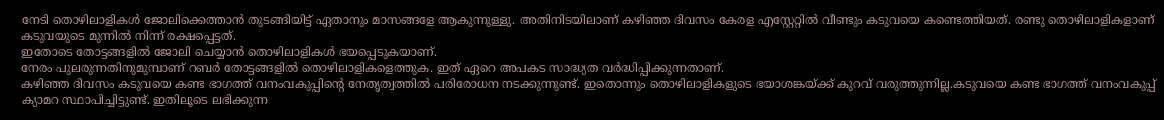നേടി തൊഴിലാളികൾ ജോലിക്കെത്താൻ തുടങ്ങിയിട്ട് ഏതാനും മാസങ്ങളേ ആകുന്നുള്ളു. അതിനിടയിലാണ് കഴിഞ്ഞ ദിവസം കേരള എസ്റ്റേറ്റിൽ വീണ്ടും കടുവയെ കണ്ടെത്തിയത്. രണ്ടു തൊഴിലാളികളാണ് കടുവയുടെ മുന്നിൽ നിന്ന് രക്ഷപ്പെട്ടത്.
ഇതോടെ തോട്ടങ്ങളിൽ ജോലി ചെയ്യാൻ തൊഴിലാളികൾ ഭയപ്പെടുകയാണ്.
നേരം പുലരുന്നതിനുമുമ്പാണ് റബർ തോട്ടങ്ങളിൽ തൊഴിലാളികളെത്തുക. ഇത് ഏറെ അപകട സാദ്ധ്യത വർദ്ധിപ്പിക്കുന്നതാണ്.
കഴിഞ്ഞ ദിവസം കടുവയെ കണ്ട ഭാഗത്ത് വനംവകുപ്പിന്റെ നേതൃത്വത്തിൽ പരിരോധന നടക്കുന്നുണ്ട്. ഇതൊന്നും തൊഴിലാളികളുടെ ഭയാശങ്കയ്ക്ക് കുറവ് വരുത്തുന്നില്ല.കടുവയെ കണ്ട ഭാഗത്ത് വനംവകുപ്പ് ക്യാമറ സ്ഥാപിച്ചിട്ടുണ്ട്. ഇതിലൂടെ ലഭിക്കുന്ന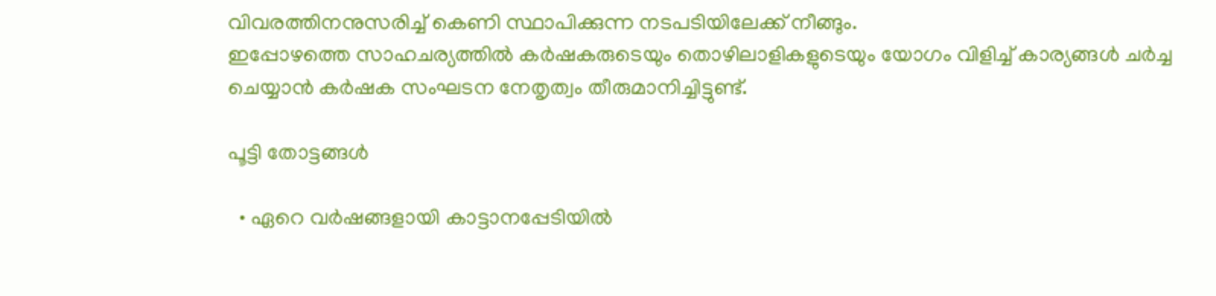വിവരത്തിനനുസരിച്ച് കെണി സ്ഥാപിക്കുന്ന നടപടിയിലേക്ക് നീങ്ങും.
ഇപ്പോഴത്തെ സാഹചര്യത്തിൽ കർഷകരുടെയും തൊഴിലാളികളുടെയും യോഗം വിളിച്ച് കാര്യങ്ങൾ ചർച്ച ചെയ്യാൻ കർഷക സംഘടന നേതൃത്വം തീരുമാനിച്ചിട്ടുണ്ട്.

പൂട്ടി തോട്ടങ്ങൾ

  • ഏറെ വർഷങ്ങളായി കാട്ടാനപ്പേടിയിൽ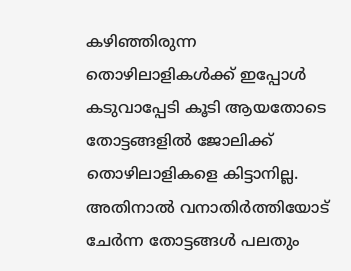കഴിഞ്ഞിരുന്ന തൊഴിലാളികൾക്ക് ഇപ്പോൾ കടുവാപ്പേടി കൂടി ആയതോടെ തോട്ടങ്ങളിൽ ജോലിക്ക് തൊഴിലാളികളെ കിട്ടാനില്ല. അതിനാൽ വനാതിർത്തിയോട് ചേർന്ന തോട്ടങ്ങൾ പലതും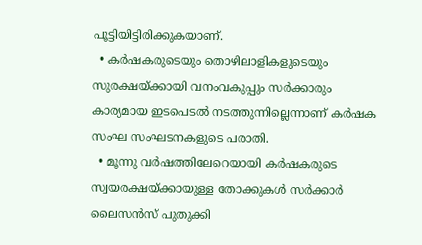പൂട്ടിയിട്ടിരിക്കുകയാണ്.
  • കർഷകരുടെയും തൊഴിലാളികളുടെയും സുരക്ഷയ്ക്കായി വനംവകുപ്പും സർക്കാരും കാര്യമായ ഇടപെടൽ നടത്തുന്നില്ലെന്നാണ് കർഷക സംഘ സംഘടനകളുടെ പരാതി.
  • മൂന്നു വർഷത്തിലേറെയായി കർഷകരുടെ സ്വയരക്ഷയ്ക്കായുള്ള തോക്കുകൾ സർക്കാർ ലൈസൻസ് പുതുക്കി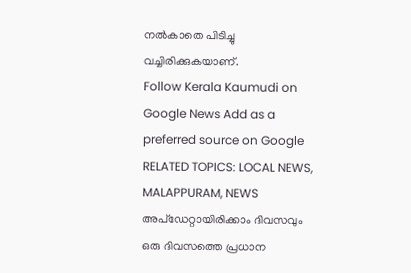നൽകാതെ പിടിച്ചു വച്ചിരിക്കുകയാണ്.
Follow Kerala Kaumudi on Google News Add as a preferred source on Google
RELATED TOPICS: LOCAL NEWS, MALAPPURAM, NEWS
അപ്ഡേറ്റായിരിക്കാം ദിവസവും
ഒരു ദിവസത്തെ പ്രധാന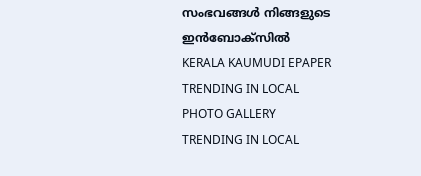സംഭവങ്ങൾ നിങ്ങളുടെ ഇൻബോക്സിൽ
KERALA KAUMUDI EPAPER
TRENDING IN LOCAL
PHOTO GALLERY
TRENDING IN LOCAL